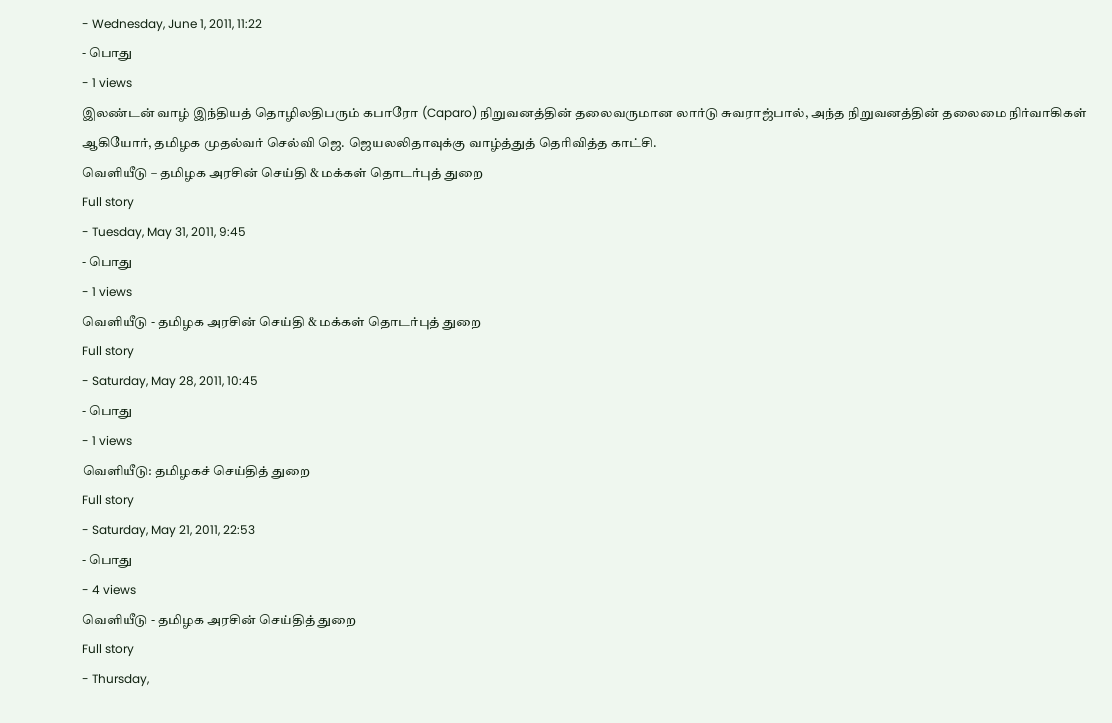- Wednesday, June 1, 2011, 11:22
- பொது
- 1 views
இலண்டன் வாழ் இந்தியத் தொழிலதிபரும் கபாரோ (Caparo) நிறுவனத்தின் தலைவருமான லார்டு சுவராஜ்பால், அந்த நிறுவனத்தின் தலைமை நிர்வாகிகள் ஆகியோர், தமிழக முதல்வர் செல்வி ஜெ. ஜெயலலிதாவுக்கு வாழ்த்துத் தெரிவித்த காட்சி.
வெளியீடு – தமிழக அரசின் செய்தி & மக்கள் தொடர்புத் துறை
Full story
- Tuesday, May 31, 2011, 9:45
- பொது
- 1 views
வெளியீடு - தமிழக அரசின் செய்தி & மக்கள் தொடர்புத் துறை
Full story
- Saturday, May 28, 2011, 10:45
- பொது
- 1 views
வெளியீடு: தமிழகச் செய்தித் துறை
Full story
- Saturday, May 21, 2011, 22:53
- பொது
- 4 views
வெளியீடு - தமிழக அரசின் செய்தித் துறை
Full story
- Thursday,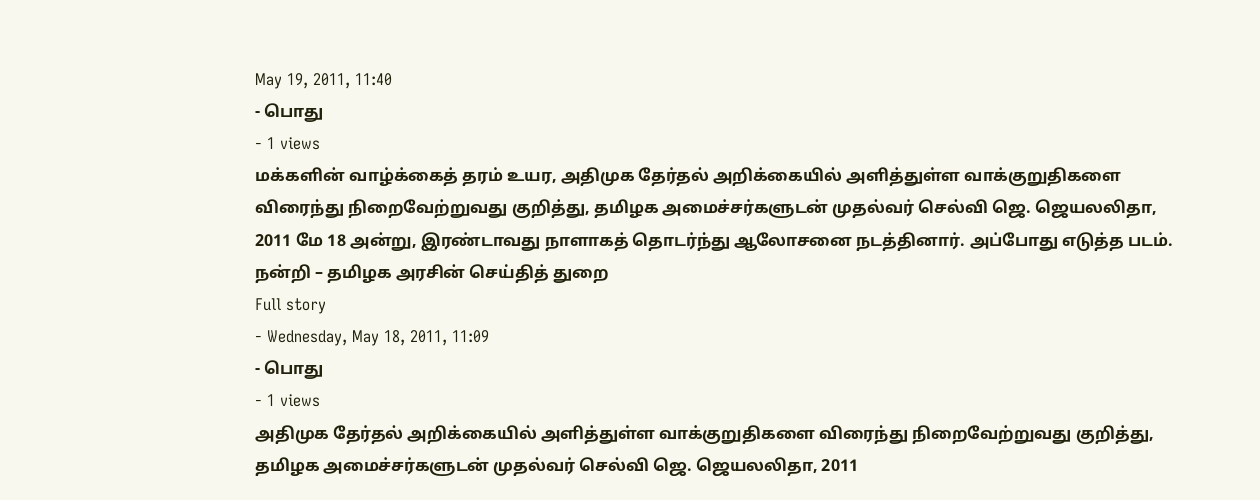May 19, 2011, 11:40
- பொது
- 1 views
மக்களின் வாழ்க்கைத் தரம் உயர, அதிமுக தேர்தல் அறிக்கையில் அளித்துள்ள வாக்குறுதிகளை விரைந்து நிறைவேற்றுவது குறித்து, தமிழக அமைச்சர்களுடன் முதல்வர் செல்வி ஜெ. ஜெயலலிதா, 2011 மே 18 அன்று, இரண்டாவது நாளாகத் தொடர்ந்து ஆலோசனை நடத்தினார். அப்போது எடுத்த படம்.
நன்றி – தமிழக அரசின் செய்தித் துறை
Full story
- Wednesday, May 18, 2011, 11:09
- பொது
- 1 views
அதிமுக தேர்தல் அறிக்கையில் அளித்துள்ள வாக்குறுதிகளை விரைந்து நிறைவேற்றுவது குறித்து, தமிழக அமைச்சர்களுடன் முதல்வர் செல்வி ஜெ. ஜெயலலிதா, 2011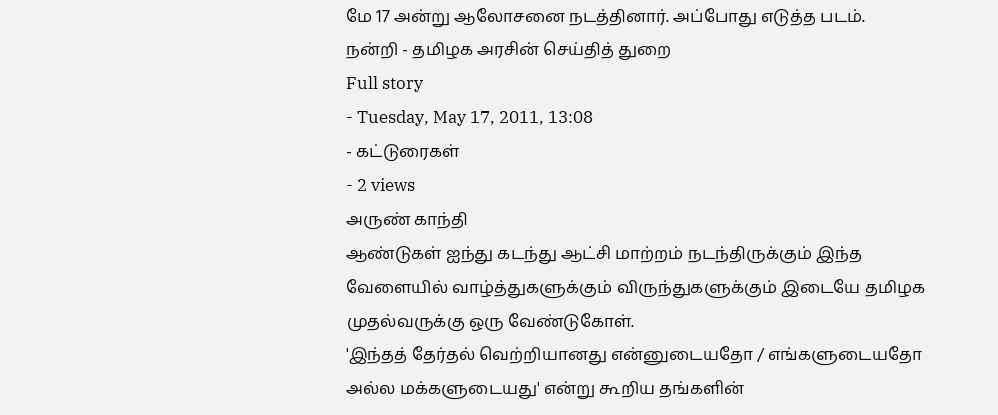மே 17 அன்று ஆலோசனை நடத்தினார். அப்போது எடுத்த படம்.
நன்றி - தமிழக அரசின் செய்தித் துறை
Full story
- Tuesday, May 17, 2011, 13:08
- கட்டுரைகள்
- 2 views
அருண் காந்தி
ஆண்டுகள் ஐந்து கடந்து ஆட்சி மாற்றம் நடந்திருக்கும் இந்த வேளையில் வாழ்த்துகளுக்கும் விருந்துகளுக்கும் இடையே தமிழக முதல்வருக்கு ஒரு வேண்டுகோள்.
'இந்தத் தேர்தல் வெற்றியானது என்னுடையதோ / எங்களுடையதோ அல்ல மக்களுடையது' என்று கூறிய தங்களின்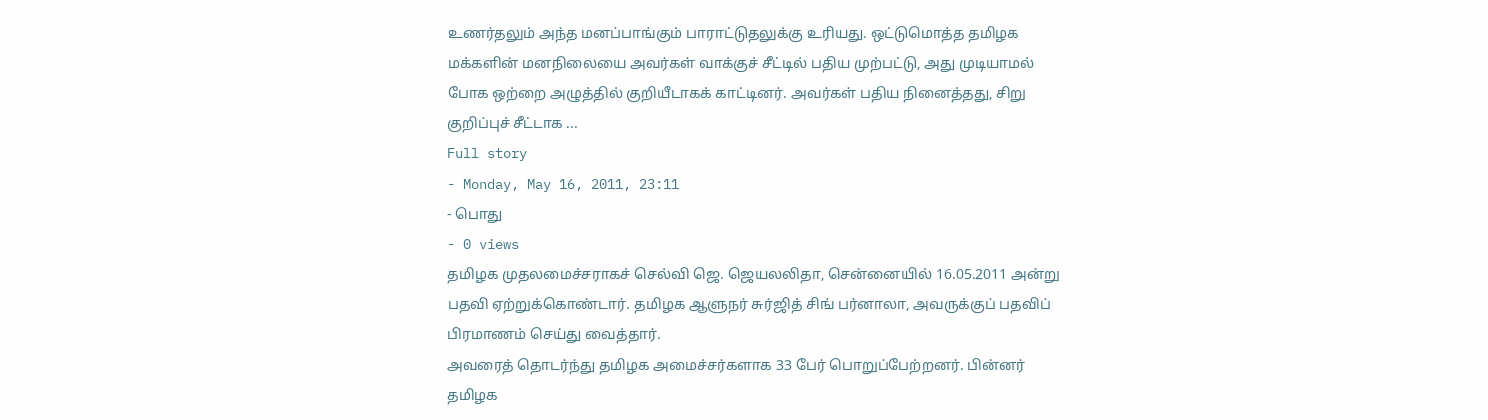உணர்தலும் அந்த மனப்பாங்கும் பாராட்டுதலுக்கு உரியது. ஒட்டுமொத்த தமிழக மக்களின் மனநிலையை அவர்கள் வாக்குச் சீட்டில் பதிய முற்பட்டு, அது முடியாமல் போக ஒற்றை அழுத்தில் குறியீடாகக் காட்டினர். அவர்கள் பதிய நினைத்தது, சிறு குறிப்புச் சீட்டாக ...
Full story
- Monday, May 16, 2011, 23:11
- பொது
- 0 views
தமிழக முதலமைச்சராகச் செல்வி ஜெ. ஜெயலலிதா, சென்னையில் 16.05.2011 அன்று பதவி ஏற்றுக்கொண்டார். தமிழக ஆளுநர் சுர்ஜித் சிங் பர்னாலா, அவருக்குப் பதவிப் பிரமாணம் செய்து வைத்தார்.
அவரைத் தொடர்ந்து தமிழக அமைச்சர்களாக 33 பேர் பொறுப்பேற்றனர். பின்னர் தமிழக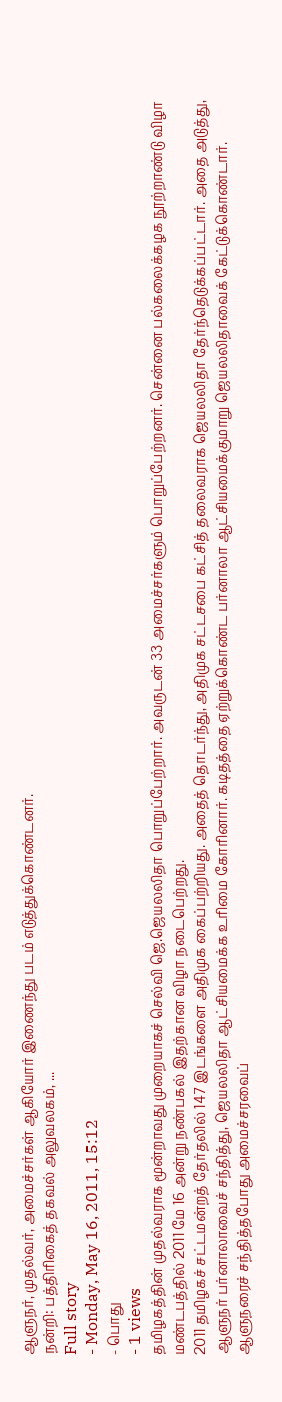ஆளுநர், முதல்வர், அமைச்சர்கள் ஆகியோர் இணைந்து படம் எடுத்துக்கொண்டனர்.
நன்றி: பத்திரிகைத் தகவல் அலுவலகம், ...
Full story
- Monday, May 16, 2011, 15:12
- பொது
- 1 views
தமிழகத்தின் முதல்வராக மூன்றாவது முறையாகச் செல்வி ஜெ.ஜெயலலிதா பொறுப்பேற்றார். அவருடன் 33 அமைச்சர்களும் பொறுப்பேற்றனர். சென்னை பல்கலைக்கழக நூற்றாண்டு விழா மண்டபத்தில் 2011 மே 16 அன்று நண்பகல் இதற்கான விழா நடைபெற்றது.
2011 தமிழகச் சட்டமன்றத் தேர்தலில் 147 இடங்களை அதிமுக கைப்பற்றியது. அதைத் தொடர்ந்து, அதிமுக சட்டசபை கட்சித் தலைவராக ஜெயலலிதா தேர்ந்தெடுக்கப்பட்டார். அதை அடுத்து, ஆளுநர் பர்னாலாவைச் சந்தித்து, ஜெயலலிதா ஆட்சியமைக்க உரிமை கோரினார். கடிதத்தை ஏற்றுக்கொண்ட பர்னாலா ஆட்சியமைக்குமாறு ஜெயலலிதாவைக் கேட்டுக்கொண்டார். ஆளுநரைச் சந்தித்தபோது அமைச்சரவைப்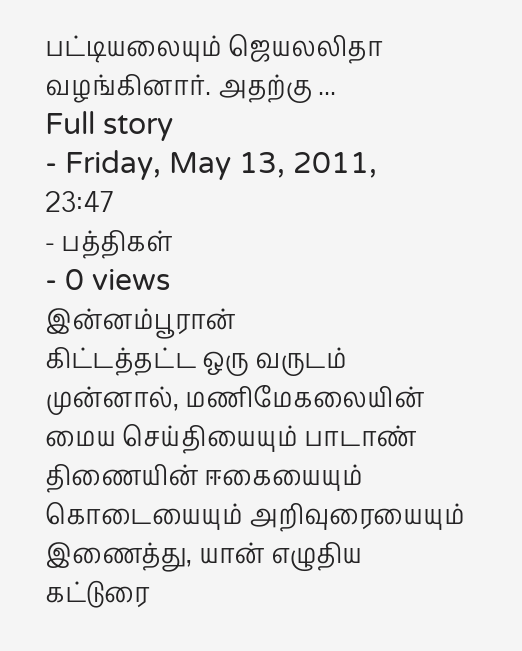பட்டியலையும் ஜெயலலிதா வழங்கினார். அதற்கு ...
Full story
- Friday, May 13, 2011, 23:47
- பத்திகள்
- 0 views
இன்னம்பூரான்
கிட்டத்தட்ட ஒரு வருடம் முன்னால், மணிமேகலையின் மைய செய்தியையும் பாடாண் திணையின் ஈகையையும் கொடையையும் அறிவுரையையும் இணைத்து, யான் எழுதிய கட்டுரை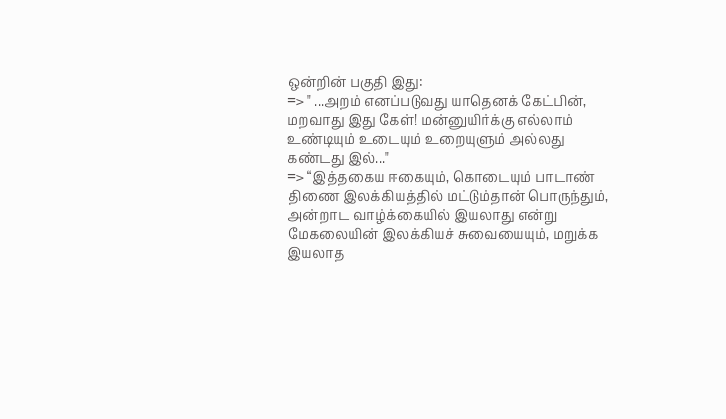ஒன்றின் பகுதி இது:
=> " ...அறம் எனப்படுவது யாதெனக் கேட்பின்,
மறவாது இது கேள்! மன்னுயிர்க்கு எல்லாம்
உண்டியும் உடையும் உறையுளும் அல்லது
கண்டது இல்..."
=> “இத்தகைய ஈகையும், கொடையும் பாடாண் திணை இலக்கியத்தில் மட்டும்தான் பொருந்தும், அன்றாட வாழ்க்கையில் இயலாது என்று மேகலையின் இலக்கியச் சுவையையும், மறுக்க இயலாத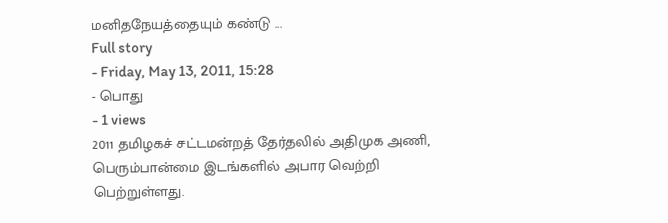மனிதநேயத்தையும் கண்டு ...
Full story
- Friday, May 13, 2011, 15:28
- பொது
- 1 views
2011 தமிழகச் சட்டமன்றத் தேர்தலில் அதிமுக அணி, பெரும்பான்மை இடங்களில் அபார வெற்றி பெற்றுள்ளது.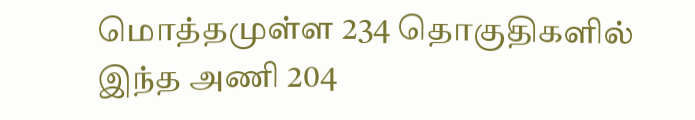மொத்தமுள்ள 234 தொகுதிகளில் இந்த அணி 204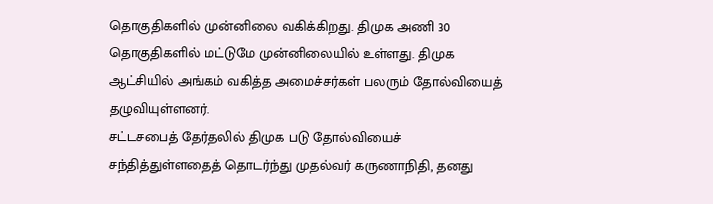தொகுதிகளில் முன்னிலை வகிக்கிறது. திமுக அணி 30 தொகுதிகளில் மட்டுமே முன்னிலையில் உள்ளது. திமுக ஆட்சியில் அங்கம் வகித்த அமைச்சர்கள் பலரும் தோல்வியைத் தழுவியுள்ளனர்.
சட்டசபைத் தேர்தலில் திமுக படு தோல்வியைச் சந்தித்துள்ளதைத் தொடர்ந்து முதல்வர் கருணாநிதி, தனது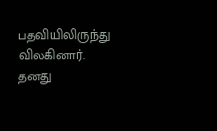பதவியிலிருந்து விலகினார். தனது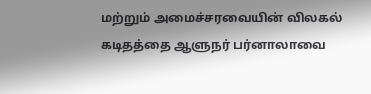மற்றும் அமைச்சரவையின் விலகல் கடிதத்தை ஆளுநர் பர்னாலாவை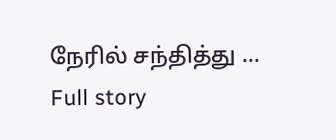நேரில் சந்தித்து ...
Full story